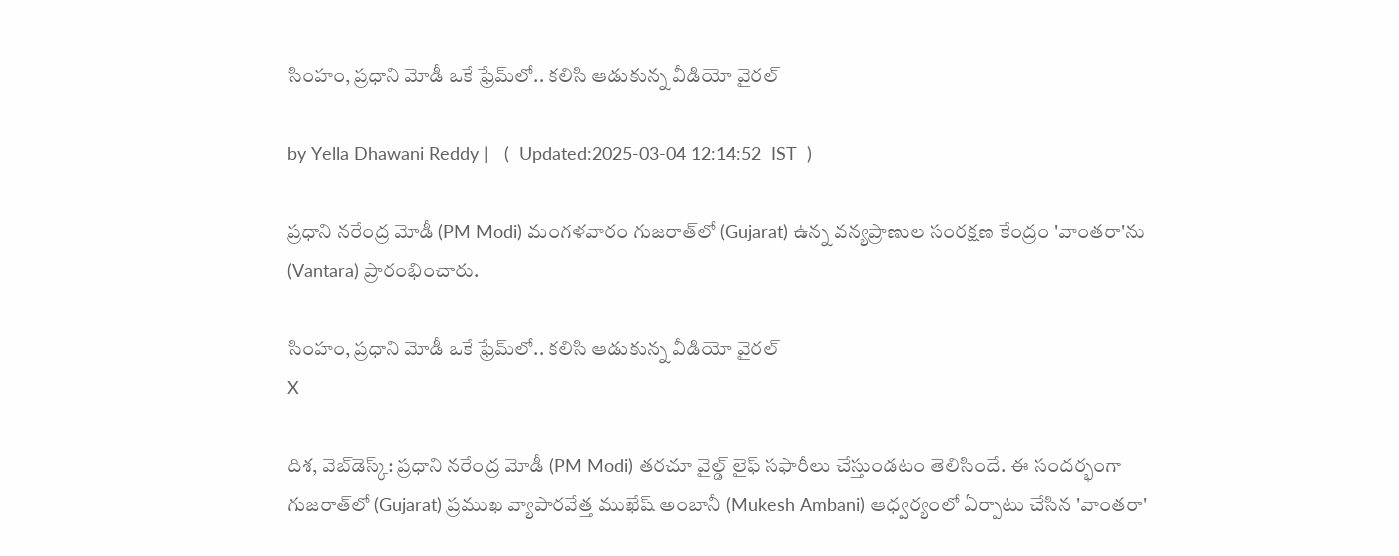సింహం, ప్రధాని మోడీ ఒకే ఫ్రేమ్‌లో.. కలిసి ఆడుకున్న వీడియో వైరల్‌

by Yella Dhawani Reddy |   (  Updated:2025-03-04 12:14:52  IST  )

ప్రధాని నరేంద్ర మోడీ (PM Modi) మంగళవారం గుజరాత్‌లో (Gujarat) ఉన్న వన్యప్రాణుల సంరక్షణ కేంద్రం 'వాంతరా'ను (Vantara) ప్రారంభించారు.

సింహం, ప్రధాని మోడీ ఒకే ఫ్రేమ్‌లో.. కలిసి ఆడుకున్న వీడియో వైరల్‌
X

దిశ, వెబ్‌డెస్క్: ప్రధాని నరేంద్ర మోడీ (PM Modi) తరచూ వైల్డ్ లైఫ్ సఫారీలు చేస్తుండటం తెలిసిందే. ఈ సందర్భంగా గుజరాత్‌లో (Gujarat) ప్రముఖ వ్యాపారవేత్త ముఖేష్ అంబానీ (Mukesh Ambani) ఆధ్వర్యంలో ఏర్పాటు చేసిన 'వాంతరా'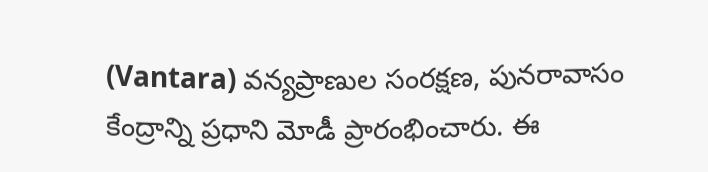(Vantara) వన్యప్రాణుల సంరక్షణ, పునరావాసం కేంద్రాన్ని ప్రధాని మోడీ ప్రారంభించారు. ఈ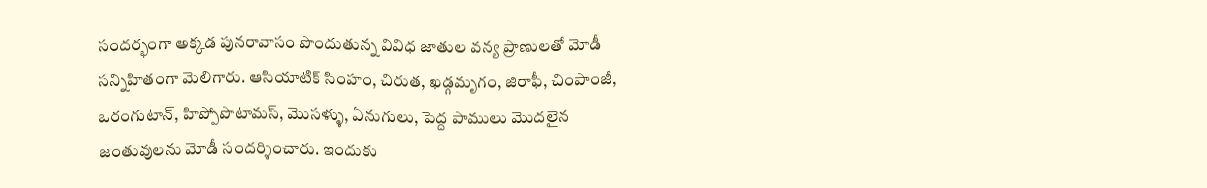సందర్భంగా అక్కడ పునరావాసం పొందుతున్న వివిధ జాతుల వన్య ప్రాణులతో మోడీ సన్నిహితంగా మెలిగారు. ఆసియాటిక్ సింహం, చిరుత, ఖడ్గమృగం, జిరాఫీ, చింపాంజీ, ఒరంగుటాన్‌, హిప్పోపొటామస్‌, మొసళ్ళు, ఏనుగులు, పెద్ద పాములు మొదలైన జంతువులను మోడీ సందర్శించారు. ఇందుకు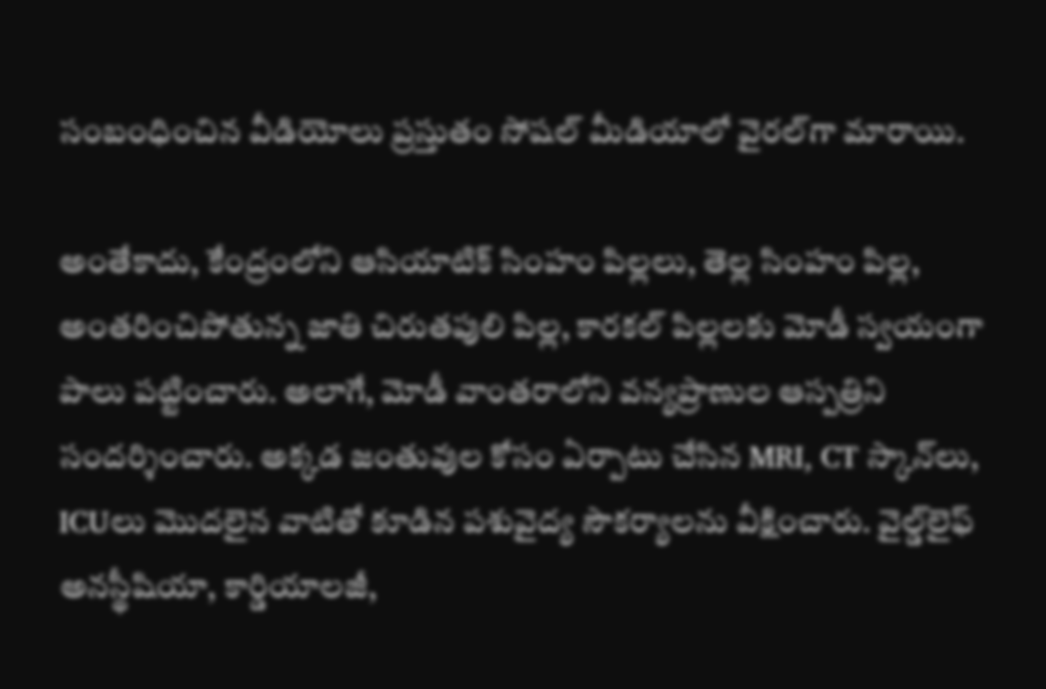సంబంధించిన వీడియోలు ప్రస్తుతం సోషల్ మీడియాలో వైరల్‌గా మారాయి.

అంతేకాదు, కేంద్రంలోని ఆసియాటిక్ సింహం పిల్లలు, తెల్ల సింహం పిల్ల, అంతరించిపోతున్న జాతి చిరుతపులి పిల్ల, కారకల్ పిల్లలకు మోడీ స్వయంగా పాలు పట్టించారు. అలాగే, మోడీ వాంతరాలోని వన్యప్రాణుల ఆస్పత్రిని సందర్శించారు. అక్కడ జంతువుల కోసం ఏర్పాటు చేసిన MRI, CT స్కాన్‌లు, ICUలు మొదలైన వాటితో కూడిన పశువైద్య సౌకర్యాలను వీక్షించారు. వైల్డ్‌లైఫ్ అనస్థీషియా, కార్డియాలజీ,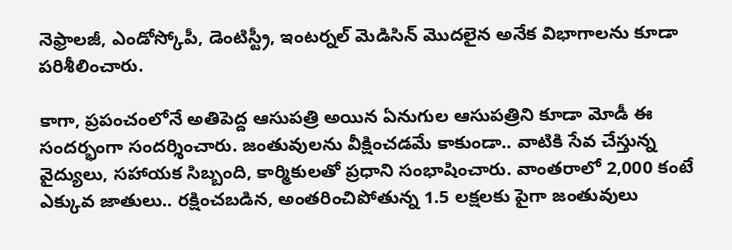నెఫ్రాలజీ, ఎండోస్కోపీ, డెంటిస్ట్రీ, ఇంటర్నల్ మెడిసిన్ మొదలైన అనేక విభాగాలను కూడా పరిశీలించారు.

కాగా, ప్రపంచంలోనే అతిపెద్ద ఆసుపత్రి అయిన ఏనుగుల ఆసుపత్రిని కూడా మోడీ ఈ సందర్భంగా సందర్శించారు. జంతువులను వీక్షించడమే కాకుండా.. వాటికి సేవ చేస్తున్న వైద్యులు, సహాయక సిబ్బంది, కార్మికులతో ప్రధాని సంభాషించారు. వాంతరాలో 2,000 కంటే ఎక్కువ జాతులు.. రక్షించబడిన, అంతరించిపోతున్న 1.5 లక్షలకు పైగా జంతువులు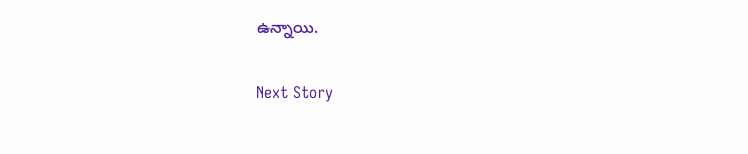ఉన్నాయి.

Next Story